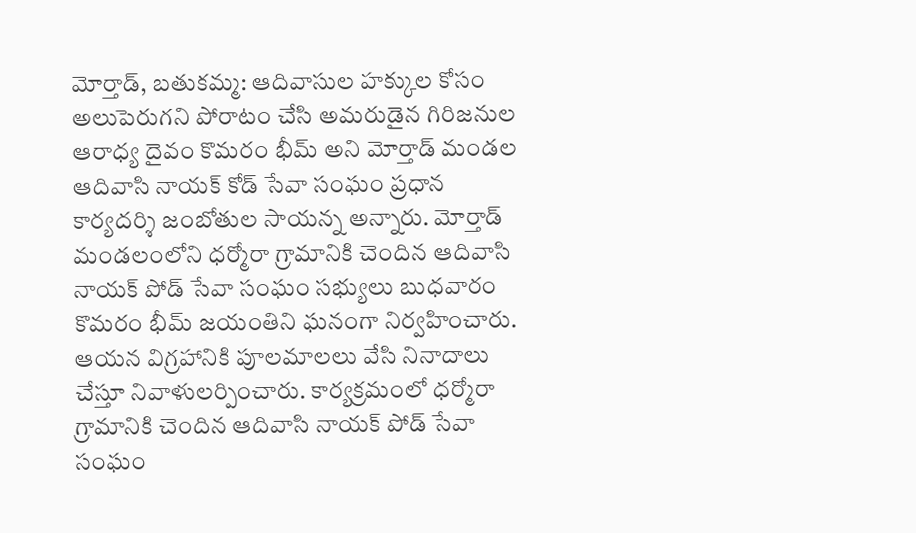మోర్తాడ్, బతుకమ్మ: ఆదివాసుల హక్కుల కోసం అలుపెరుగని పోరాటం చేసి అమరుడైన గిరిజనుల ఆరాధ్య దైవం కొమరం భీమ్ అని మోర్తాడ్ మండల ఆదివాసి నాయక్ కోడ్ సేవా సంఘం ప్రధాన కార్యదర్శి జంబోతుల సాయన్న అన్నారు. మోర్తాడ్ మండలంలోని ధర్మోరా గ్రామానికి చెందిన ఆదివాసి నాయక్ పోడ్ సేవా సంఘం సభ్యులు బుధవారం కొమరం భీమ్ జయంతిని ఘనంగా నిర్వహించారు. ఆయన విగ్రహానికి పూలమాలలు వేసి నినాదాలు చేస్తూ నివాళులర్పించారు. కార్యక్రమంలో ధర్మోరా గ్రామానికి చెందిన ఆదివాసి నాయక్ పోడ్ సేవా సంఘం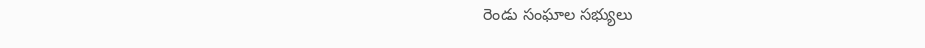రెండు సంఘాల సభ్యులు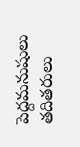పెద్దమనుషులు తదితరులు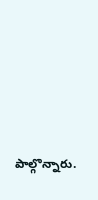పాల్గొన్నారు.